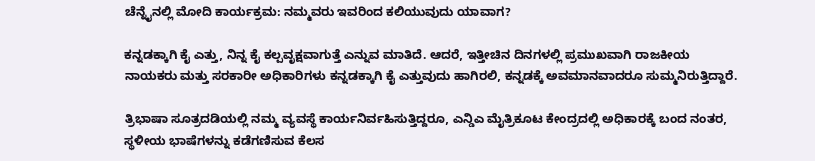ಚೆನ್ನೈನಲ್ಲಿ ಮೋದಿ ಕಾರ್ಯಕ್ರಮ: ನಮ್ಮವರು ಇವರಿಂದ ಕಲಿಯುವುದು ಯಾವಾಗ?

ಕನ್ನಡಕ್ಕಾಗಿ ಕೈ ಎತ್ತು, ನಿನ್ನ ಕೈ ಕಲ್ಪವೃಕ್ಷವಾಗುತ್ತೆ ಎನ್ನುವ ಮಾತಿದೆ. ಆದರೆ, ಇತ್ತೀಚಿನ ದಿನಗಳಲ್ಲಿ ಪ್ರಮುಖವಾಗಿ ರಾಜಕೀಯ ನಾಯಕರು ಮತ್ತು ಸರಕಾರೀ ಅಧಿಕಾರಿಗಳು ಕನ್ನಡಕ್ಕಾಗಿ ಕೈ ಎತ್ತುವುದು ಹಾಗಿರಲಿ, ಕನ್ನಡಕ್ಕೆ ಅವಮಾನವಾದರೂ ಸುಮ್ಮನಿರುತ್ತಿದ್ದಾರೆ.

ತ್ರಿಭಾಷಾ ಸೂತ್ರದಡಿಯಲ್ಲಿ ನಮ್ಮ ವ್ಯವಸ್ಥೆ ಕಾರ್ಯನಿರ್ವಹಿಸುತ್ತಿದ್ದರೂ, ಎನ್ಡಿಎ ಮೈತ್ರಿಕೂಟ ಕೇಂದ್ರದಲ್ಲಿ ಅಧಿಕಾರಕ್ಕೆ ಬಂದ ನಂತರ, ಸ್ಥಳೀಯ ಭಾಷೆಗಳನ್ನು ಕಡೆಗಣಿಸುವ ಕೆಲಸ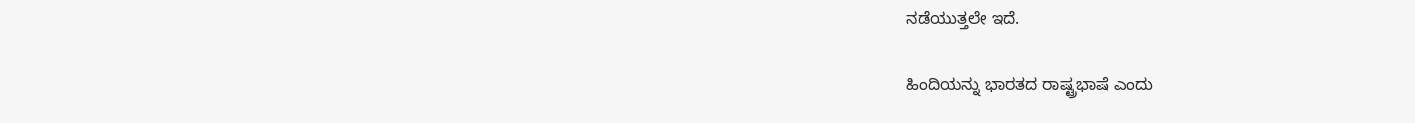ನಡೆಯುತ್ತಲೇ ಇದೆ.

ಹಿಂದಿಯನ್ನು ಭಾರತದ ರಾಷ್ಟ್ರಭಾಷೆ ಎಂದು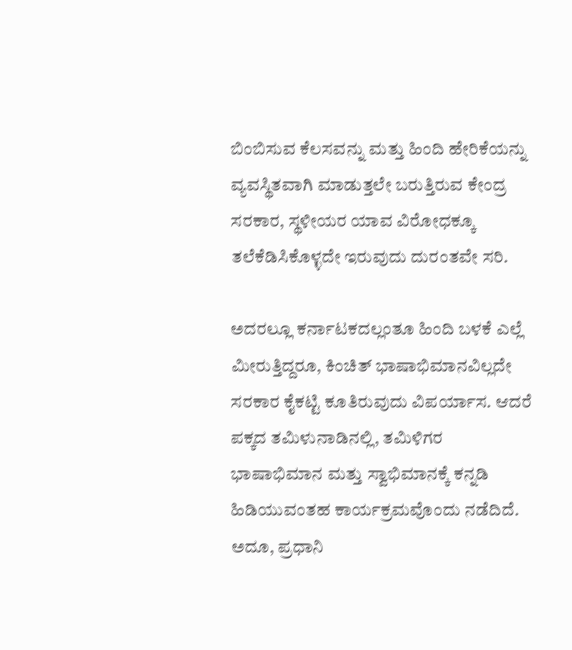ಬಿಂಬಿಸುವ ಕೆಲಸವನ್ನು ಮತ್ತು ಹಿಂದಿ ಹೇರಿಕೆಯನ್ನು ವ್ಯವಸ್ಥಿತವಾಗಿ ಮಾಡುತ್ತಲೇ ಬರುತ್ತಿರುವ ಕೇಂದ್ರ ಸರಕಾರ, ಸ್ಥಳೀಯರ ಯಾವ ವಿರೋಧಕ್ಕೂ ತಲೆಕೆಡಿಸಿಕೊಳ್ಳದೇ ಇರುವುದು ದುರಂತವೇ ಸರಿ.

ಅದರಲ್ಲೂ ಕರ್ನಾಟಕದಲ್ಲಂತೂ ಹಿಂದಿ ಬಳಕೆ ಎಲ್ಲೆ ಮೀರುತ್ತಿದ್ದರೂ, ಕಿಂಚಿತ್ ಭಾಷಾಭಿಮಾನವಿಲ್ಲದೇ ಸರಕಾರ ಕೈಕಟ್ಟಿ ಕೂತಿರುವುದು ವಿಪರ್ಯಾಸ. ಆದರೆ ಪಕ್ಕದ ತಮಿಳುನಾಡಿನಲ್ಲಿ, ತಮಿಳಿಗರ ಭಾಷಾಭಿಮಾನ ಮತ್ತು ಸ್ವಾಭಿಮಾನಕ್ಕೆ ಕನ್ನಡಿ ಹಿಡಿಯುವಂತಹ ಕಾರ್ಯಕ್ರಮವೊಂದು ನಡೆದಿದೆ. ಅದೂ, ಪ್ರಧಾನಿ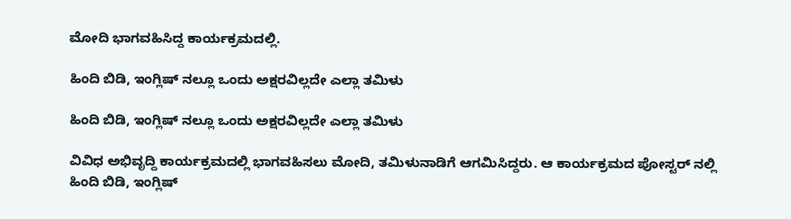ಮೋದಿ ಭಾಗವಹಿಸಿದ್ದ ಕಾರ್ಯಕ್ರಮದಲ್ಲಿ.

ಹಿಂದಿ ಬಿಡಿ, ಇಂಗ್ಲಿಷ್ ನಲ್ಲೂ ಒಂದು ಅಕ್ಷರವಿಲ್ಲದೇ ಎಲ್ಲಾ ತಮಿಳು

ಹಿಂದಿ ಬಿಡಿ, ಇಂಗ್ಲಿಷ್ ನಲ್ಲೂ ಒಂದು ಅಕ್ಷರವಿಲ್ಲದೇ ಎಲ್ಲಾ ತಮಿಳು

ವಿವಿಧ ಅಭಿವೃದ್ದಿ ಕಾರ್ಯಕ್ರಮದಲ್ಲಿ ಭಾಗವಹಿಸಲು ಮೋದಿ, ತಮಿಳುನಾಡಿಗೆ ಆಗಮಿಸಿದ್ದರು. ಆ ಕಾರ್ಯಕ್ರಮದ ಪೋಸ್ಟರ್ ನಲ್ಲಿ ಹಿಂದಿ ಬಿಡಿ, ಇಂಗ್ಲಿಷ್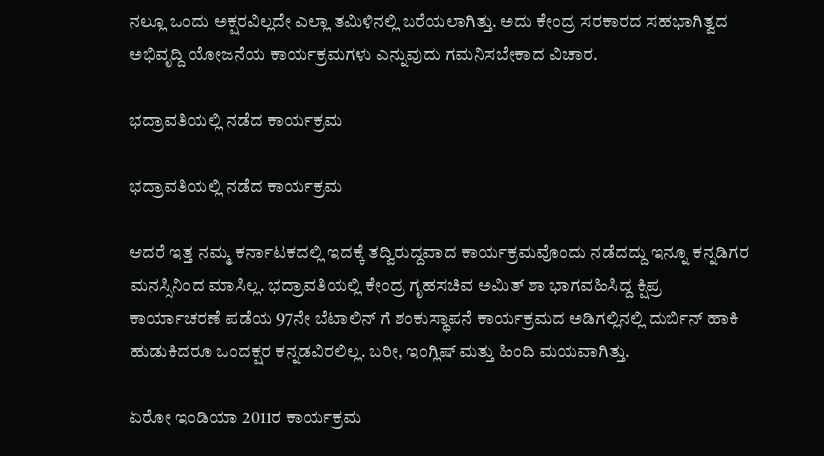ನಲ್ಲೂ ಒಂದು ಅಕ್ಷರವಿಲ್ಲದೇ ಎಲ್ಲಾ ತಮಿಳಿನಲ್ಲಿ ಬರೆಯಲಾಗಿತ್ತು. ಅದು ಕೇಂದ್ರ ಸರಕಾರದ ಸಹಭಾಗಿತ್ವದ ಅಭಿವೃದ್ದಿ ಯೋಜನೆಯ ಕಾರ್ಯಕ್ರಮಗಳು ಎನ್ನುವುದು ಗಮನಿಸಬೇಕಾದ ವಿಚಾರ.

ಭದ್ರಾವತಿಯಲ್ಲಿ ನಡೆದ ಕಾರ್ಯಕ್ರಮ

ಭದ್ರಾವತಿಯಲ್ಲಿ ನಡೆದ ಕಾರ್ಯಕ್ರಮ

ಆದರೆ ಇತ್ತ ನಮ್ಮ ಕರ್ನಾಟಕದಲ್ಲಿ ಇದಕ್ಕೆ ತದ್ವಿರುದ್ದವಾದ ಕಾರ್ಯಕ್ರಮವೊಂದು ನಡೆದದ್ದು ಇನ್ನೂ ಕನ್ನಡಿಗರ ಮನಸ್ಸಿನಿಂದ ಮಾಸಿಲ್ಲ. ಭದ್ರಾವತಿಯಲ್ಲಿ ಕೇಂದ್ರ ಗೃಹಸಚಿವ ಅಮಿತ್ ಶಾ ಭಾಗವಹಿಸಿದ್ದ ಕ್ಷಿಪ್ರ ಕಾರ್ಯಾಚರಣೆ ಪಡೆಯ 97ನೇ ಬೆಟಾಲಿನ್ ಗೆ ಶಂಕುಸ್ಥಾಪನೆ ಕಾರ್ಯಕ್ರಮದ ಅಡಿಗಲ್ಲಿನಲ್ಲಿ ದುರ್ಬಿನ್ ಹಾಕಿ ಹುಡುಕಿದರೂ ಒಂದಕ್ಷರ ಕನ್ನಡವಿರಲಿಲ್ಲ. ಬರೀ, ಇಂಗ್ಲಿಷ್ ಮತ್ತು ಹಿಂದಿ ಮಯವಾಗಿತ್ತು.

ಏರೋ ಇಂಡಿಯಾ 2011ರ ಕಾರ್ಯಕ್ರಮ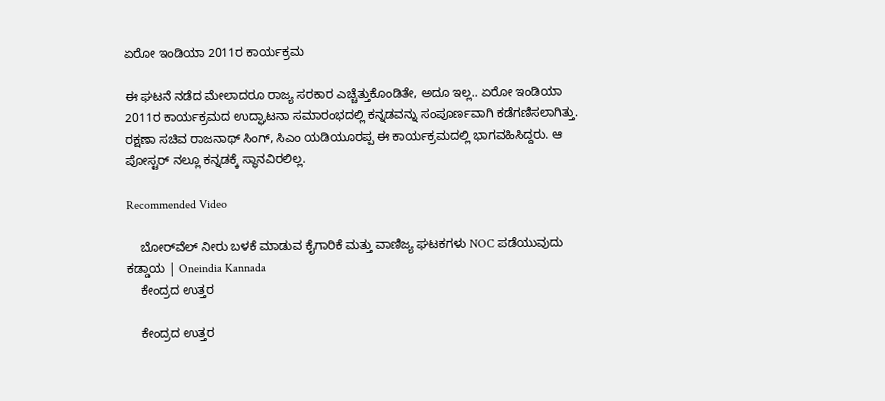ಏರೋ ಇಂಡಿಯಾ 2011ರ ಕಾರ್ಯಕ್ರಮ

ಈ ಘಟನೆ ನಡೆದ ಮೇಲಾದರೂ ರಾಜ್ಯ ಸರಕಾರ ಎಚ್ಚೆತ್ತುಕೊಂಡಿತೇ, ಅದೂ ಇಲ್ಲ.. ಏರೋ ಇಂಡಿಯಾ 2011ರ ಕಾರ್ಯಕ್ರಮದ ಉದ್ಘಾಟನಾ ಸಮಾರಂಭದಲ್ಲಿ ಕನ್ನಡವನ್ನು ಸಂಪೂರ್ಣವಾಗಿ ಕಡೆಗಣಿಸಲಾಗಿತ್ತು. ರಕ್ಷಣಾ ಸಚಿವ ರಾಜನಾಥ್ ಸಿಂಗ್, ಸಿಎಂ ಯಡಿಯೂರಪ್ಪ ಈ ಕಾರ್ಯಕ್ರಮದಲ್ಲಿ ಭಾಗವಹಿಸಿದ್ದರು. ಆ ಪೋಸ್ಟರ್ ನಲ್ಲೂ ಕನ್ನಡಕ್ಕೆ ಸ್ಥಾನವಿರಲಿಲ್ಲ.

Recommended Video

    ಬೋರ್‌ವೆಲ್‌ ನೀರು ಬಳಕೆ ಮಾಡುವ ಕೈಗಾರಿಕೆ ಮತ್ತು ವಾಣಿಜ್ಯ ಘಟಕಗಳು NOC ಪಡೆಯುವುದು ಕಡ್ಡಾಯ | Oneindia Kannada
    ಕೇಂದ್ರದ ಉತ್ತರ

    ಕೇಂದ್ರದ ಉತ್ತರ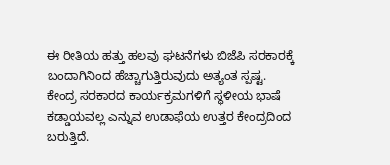ಈ ರೀತಿಯ ಹತ್ತು ಹಲವು ಘಟನೆಗಳು ಬಿಜೆಪಿ ಸರಕಾರಕ್ಕೆ ಬಂದಾಗಿನಿಂದ ಹೆಚ್ಚಾಗುತ್ತಿರುವುದು ಅತ್ಯಂತ ಸ್ಪಷ್ಟ. ಕೇಂದ್ರ ಸರಕಾರದ ಕಾರ್ಯಕ್ರಮಗಳಿಗೆ ಸ್ಥಳೀಯ ಭಾಷೆ ಕಡ್ಡಾಯವಲ್ಲ ಎನ್ನುವ ಉಡಾಫೆಯ ಉತ್ತರ ಕೇಂದ್ರದಿಂದ ಬರುತ್ತಿದೆ.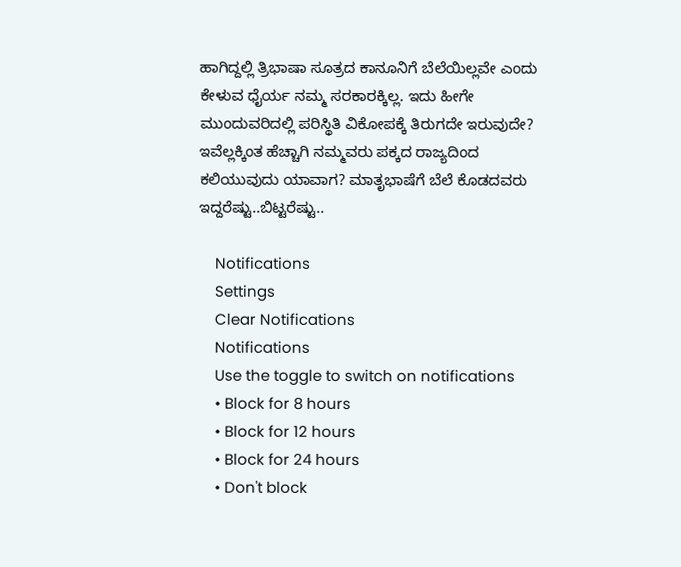ಹಾಗಿದ್ದಲ್ಲಿ ತ್ರಿಭಾಷಾ ಸೂತ್ರದ ಕಾನೂನಿಗೆ ಬೆಲೆಯಿಲ್ಲವೇ ಎಂದು ಕೇಳುವ ಧೈರ್ಯ ನಮ್ಮ ಸರಕಾರಕ್ಕಿಲ್ಲ. ಇದು ಹೀಗೇ ಮುಂದುವರಿದಲ್ಲಿ ಪರಿಸ್ಥಿತಿ ವಿಕೋಪಕ್ಕೆ ತಿರುಗದೇ ಇರುವುದೇ? ಇವೆಲ್ಲಕ್ಕಿಂತ ಹೆಚ್ಚಾಗಿ ನಮ್ಮವರು ಪಕ್ಕದ ರಾಜ್ಯದಿಂದ ಕಲಿಯುವುದು ಯಾವಾಗ? ಮಾತೃಭಾಷೆಗೆ ಬೆಲೆ ಕೊಡದವರು ಇದ್ದರೆಷ್ಟು..ಬಿಟ್ಟರೆಷ್ಟು..

    Notifications
    Settings
    Clear Notifications
    Notifications
    Use the toggle to switch on notifications
    • Block for 8 hours
    • Block for 12 hours
    • Block for 24 hours
    • Don't block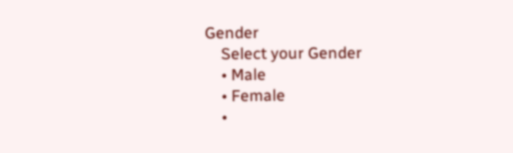Gender
    Select your Gender
    • Male
    • Female
    •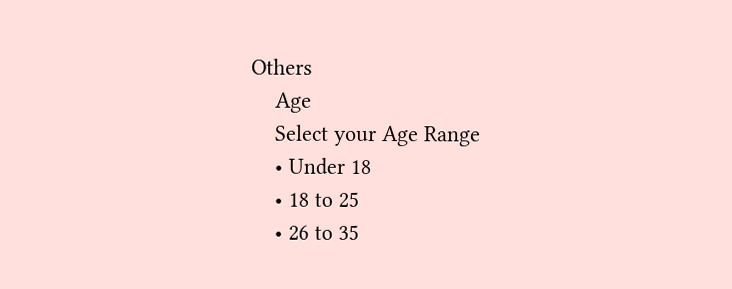Others
    Age
    Select your Age Range
    • Under 18
    • 18 to 25
    • 26 to 35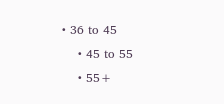• 36 to 45
    • 45 to 55
    • 55+